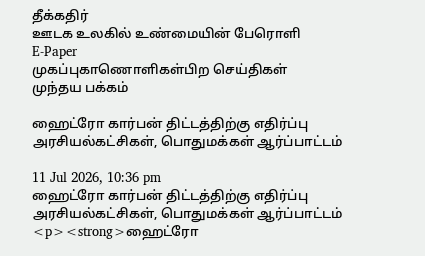தீக்கதிர்
ஊடக உலகில் உண்மையின் பேரொளி
E-Paper
முகப்புகாணொளிகள்பிற செய்திகள்
முந்தய பக்கம்

ஹைட்ரோ கார்பன் திட்டத்திற்கு எதிர்ப்பு அரசியல்கட்சிகள், பொதுமக்கள் ஆர்ப்பாட்டம்

11 Jul 2026, 10:36 pm
ஹைட்ரோ கார்பன் திட்டத்திற்கு எதிர்ப்பு அரசியல்கட்சிகள், பொதுமக்கள் ஆர்ப்பாட்டம்
<p><strong>ஹைட்ரோ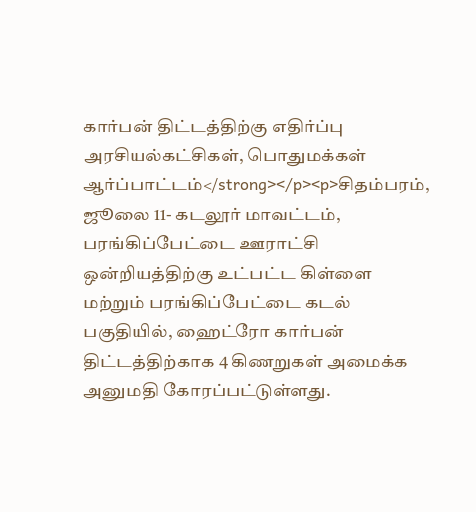கார்பன் திட்டத்திற்கு எதிர்ப்பு அரசியல்கட்சிகள், பொதுமக்கள் ஆர்ப்பாட்டம்</strong></p><p>சிதம்பரம், ஜூலை 11- கடலூர் மாவட்டம், பரங்கிப்பேட்டை ஊராட்சி ஒன்றியத்திற்கு உட்பட்ட கிள்ளை மற்றும் பரங்கிப்பேட்டை கடல் பகுதியில், ஹைட்ரோ கார்பன் திட்டத்திற்காக 4 கிணறுகள் அமைக்க அனுமதி கோரப்பட்டுள்ளது.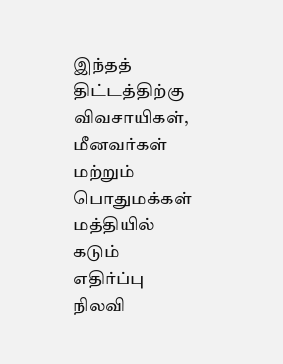இந்தத் திட்டத்திற்கு விவசாயிகள், மீனவர்கள் மற்றும் பொதுமக்கள் மத்தியில் கடும் எதிர்ப்பு நிலவி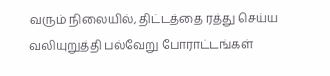வரும் நிலையில், திட்டத்தை ரத்து செய்ய வலியுறுத்தி பல்வேறு போராட்டங்கள்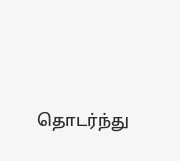தொடர்ந்து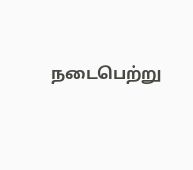நடைபெற்று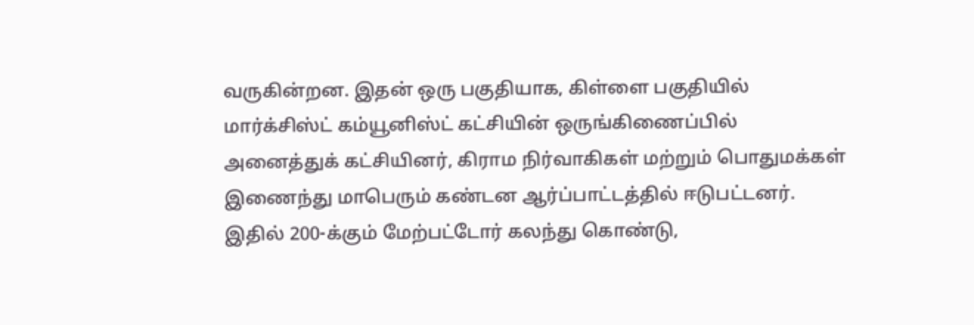வருகின்றன. இதன் ஒரு பகுதியாக, கிள்ளை பகுதியில் மார்க்சிஸ்ட் கம்யூனிஸ்ட் கட்சியின் ஒருங்கிணைப்பில் அனைத்துக் கட்சியினர், கிராம நிர்வாகிகள் மற்றும் பொதுமக்கள் இணைந்து மாபெரும் கண்டன ஆர்ப்பாட்டத்தில் ஈடுபட்டனர். இதில் 200-க்கும் மேற்பட்டோர் கலந்து கொண்டு,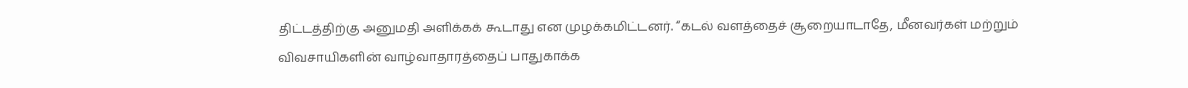திட்டத்திற்கு அனுமதி அளிக்கக் கூடாது என முழக்கமிட்டனர். “கடல் வளத்தைச் சூறையாடாதே, மீனவர்கள் மற்றும் விவசாயிகளின் வாழ்வாதாரத்தைப் பாதுகாக்க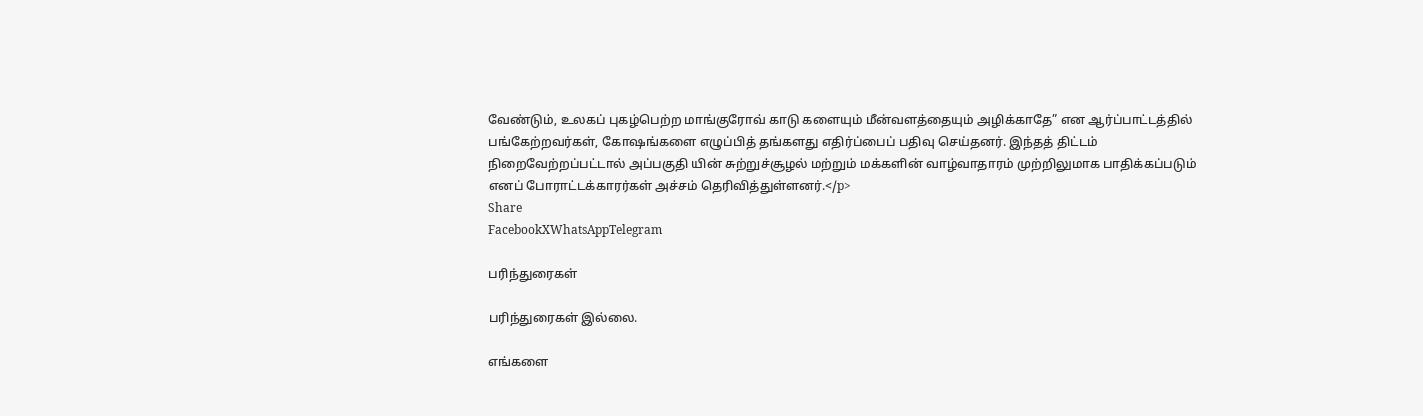வேண்டும், உலகப் புகழ்பெற்ற மாங்குரோவ் காடு களையும் மீன்வளத்தையும் அழிக்காதே” என ஆர்ப்பாட்டத்தில் பங்கேற்றவர்கள், கோஷங்களை எழுப்பித் தங்களது எதிர்ப்பைப் பதிவு செய்தனர். இந்தத் திட்டம் நிறைவேற்றப்பட்டால் அப்பகுதி யின் சுற்றுச்சூழல் மற்றும் மக்களின் வாழ்வாதாரம் முற்றிலுமாக பாதிக்கப்படும் எனப் போராட்டக்காரர்கள் அச்சம் தெரிவித்துள்ளனர்.</p>
Share
FacebookXWhatsAppTelegram

பரிந்துரைகள்

பரிந்துரைகள் இல்லை.

எங்களை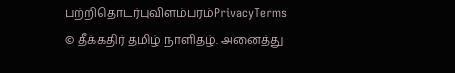பற்றிதொடர்புவிளம்பரம்PrivacyTerms
© தீக்கதிர் தமிழ் நாளிதழ். அனைத்து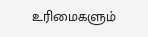உரிமைகளும்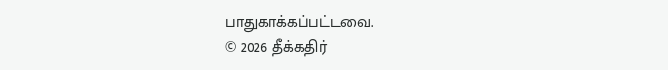பாதுகாக்கப்பட்டவை.
© 2026 தீக்கதிர்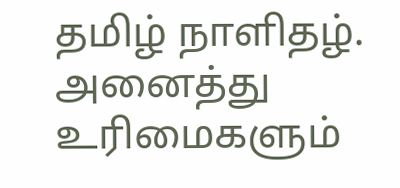தமிழ் நாளிதழ். அனைத்து உரிமைகளும்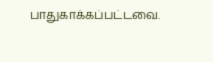பாதுகாக்கப்பட்டவை.